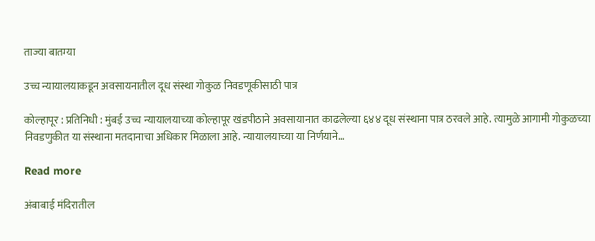ताज्या बातम्या

उच्च न्यायालयाकडून अवसायनातील दूध संस्था गोकुळ निवडणूकीसाठी पात्र

कोल्हापूर : प्रतिनिधी : मुंबई उच्च न्यायालयाच्या कोल्हापूर खंडपीठाने अवसायानात काढलेल्या ६४४ दूध संस्थाना पात्र ठरवले आहे. त्यामुळे आगामी गोकुळच्या निवडणुकीत या संस्थाना मतदानाचा अधिकार मिळाला आहे. न्यायालयाच्या या निर्णयाने…

Read more

अंबाबाई मंदिरातील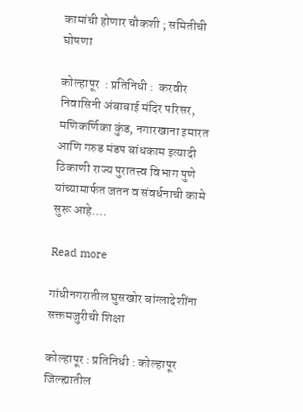कामांची होणार चौकशी ; समितीची घोषणा

कोल्हापूर  : प्रतिनिधी :  करवीर निवासिनी अंबाबाई मंदिर परिसर, मणिकर्णिका कुंड, नगारखाना इमारत आणि गरुड मंडप बांधकाम इत्यादी ठिकाणी राज्य पुरातत्त्व विभाग पुणे यांच्यामार्फत जतन व संवर्धनाची कामे सुरू आहे.…

Read more

गांधीनगरातील घुसखोर बांग्लादेशींना सक्तमजुरीची शिक्षा

कोल्हापूर : प्रतिनिधी : कोल्हापूर जिल्ह्यातील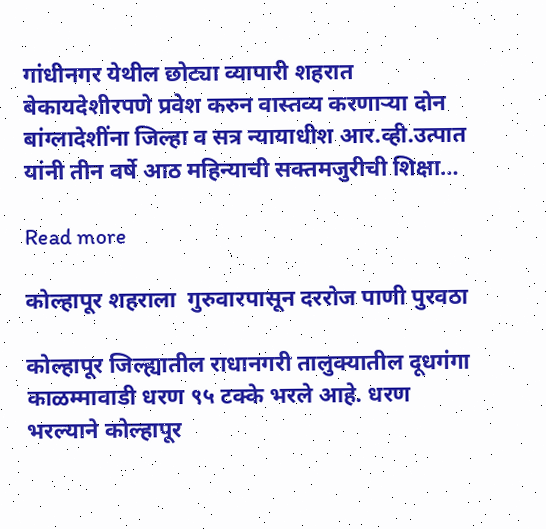गांधीनगर येथील छोट्या व्यापारी शहरात बेकायदेशीरपणे प्रवेश करुन वास्तव्य करणाऱ्या दोन बांग्लादेशींना जिल्हा व सत्र न्यायाधीश आर.व्ही.उत्पात यांनी तीन वर्षे आठ महिन्याची सक्तमजुरीची शिक्षा…

Read more

कोल्हापूर शहराला  गुरुवारपासून दररोज पाणी पुरवठा

कोल्हापूर जिल्ह्यातील राधानगरी तालुक्यातील दूधगंगा काळम्मावाडी धरण ९५ टक्के भरले आहे. धरण भरल्याने कोल्हापूर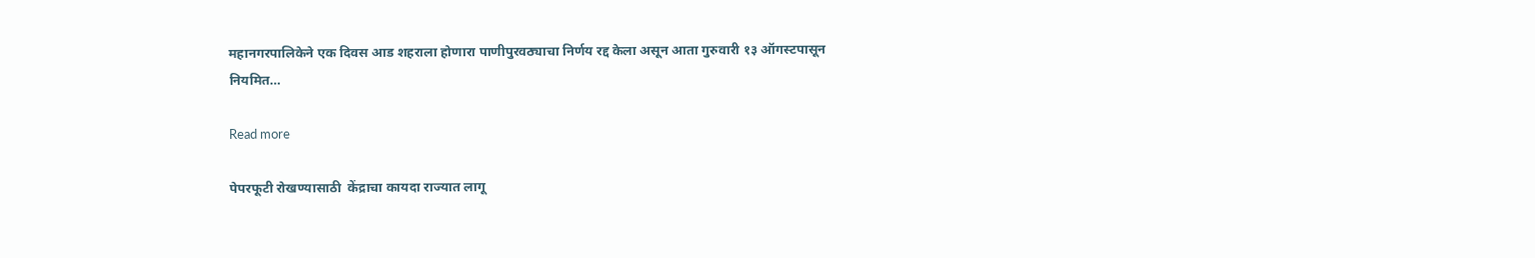महानगरपालिकेने एक दिवस आड शहराला होणारा पाणीपुरवठ्याचा निर्णय रद्द केला असून आता गुरुवारी १३ ऑगस्टपासून नियमित…

Read more

पेपरफूटी रोखण्यासाठी  केंद्राचा कायदा राज्यात लागू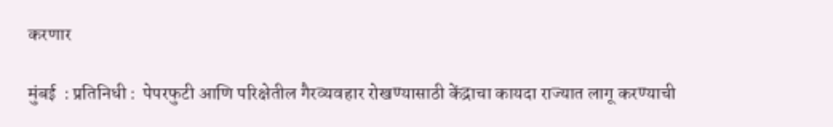करणार

मुंबई  : प्रतिनिधी :  पेपरफुटी आणि परिक्षेतील गैरव्यवहार रोखण्यासाठी केंद्राचा कायदा राज्यात लागू करण्याची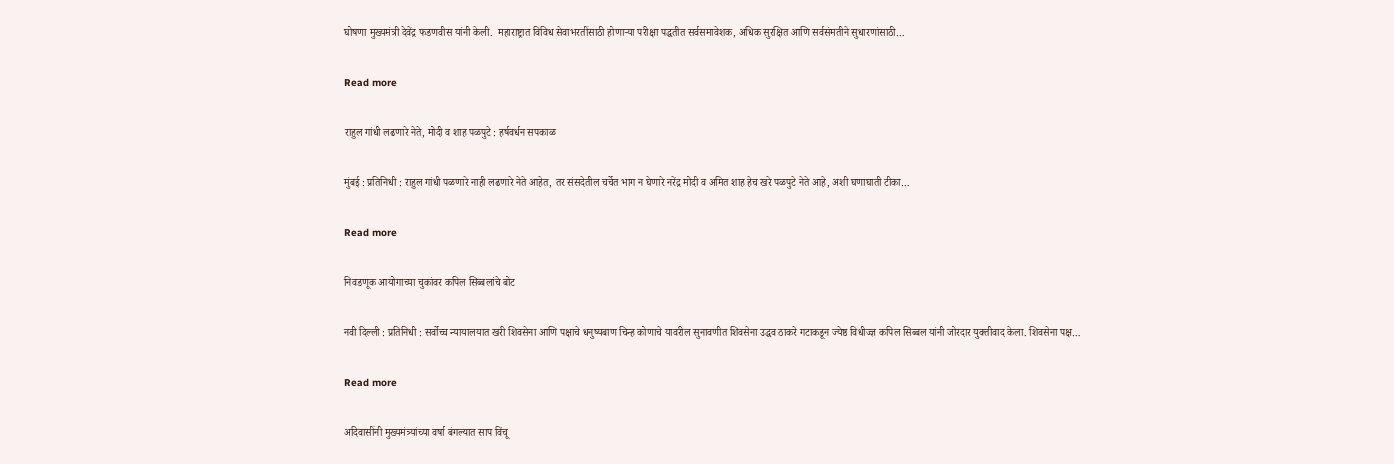घोषणा मुख्यमंत्री देवेंद्र फडणवीस यांनी केली.  महाराष्ट्रात विविध सेवाभरतींसाठी होणाऱ्या परीक्षा पद्धतीत सर्वसमावेशक, अधिक सुरक्षित आणि सर्वसंमतीने सुधारणांसाठी…

Read more

राहुल गांधी लढणारे नेते, मोदी व शाह पळपुटे : हर्षवर्धन सपकाळ

मुंबई : प्रतिनिधी : राहुल गांधी पळणारे नाही लढणारे नेते आहेत, तर संसदेतील चर्चेत भाग न घेणारे नरेंद्र मोदी व अमित शाह हेच खरे पळपुटे नेते आहे, अशी घणाघाती टीका…

Read more

निवडणूक आयोगाच्या चुकांवर कपिल सिब्बलांचे बोट

नवी दिल्ली : प्रतिनिधी : सर्वोच्च न्यायालयात खरी शिवसेना आणि पक्षाचे धनुष्यबाण चिन्ह कोणाचे यावरील सुनावणीत शिवसेना उद्धव ठाकरे गटाकडून ज्येष्ठ विधीज्ज्ञ कपिल सिब्बल यांनी जोरदार युक्तीवाद केला. शिवसेना पक्ष…

Read more

अदिवासींनी मुख्यमंत्र्यांच्या वर्षा बंगल्यात साप विंचू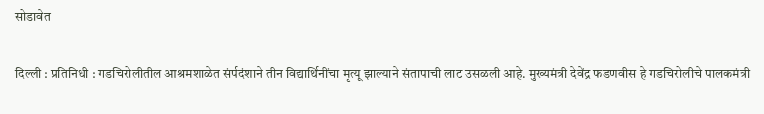सोडावेत

दिल्ली : प्रतिनिधी : गडचिरोलीतील आश्रमशाळेत संर्पदंशाने तीन विद्यार्थिनींचा मृत्यू झाल्याने संतापाची लाट उसळली आहे. मुख्यमंत्री देवेंद्र फडणवीस हे गडचिरोलीचे पालकमंत्री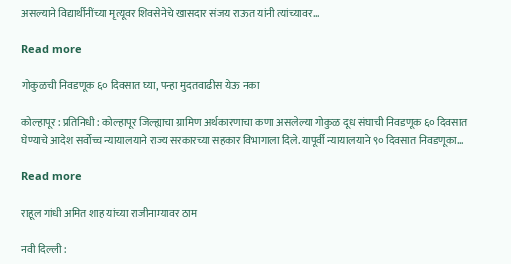असल्याने विद्यार्थीनींच्या मृत्यूवर शिवसेनेचे खासदार संजय राऊत यांनी त्यांच्यावर…

Read more

गोकुळची निवडणूक ६० दिवसात घ्या, पन्हा मुदतवाढीस येऊ नका

कोल्हापूर : प्रतिनिधी : कोल्हापूर जिल्ह्याचा ग्रामिण अर्थकारणाचा कणा असलेल्या गोकुळ दूध संघाची निवडणूक ६० दिवसात घेण्याचे आदेश सर्वोच्च न्यायालयाने राज्य सरकारच्या सहकार विभागाला दिले. यापूर्वी न्यायालयाने ९० दिवसात निवडणूका…

Read more

राहूल गांधी अमित शाह यांच्या राजीनाम्यावर ठाम

नवी दिल्ली :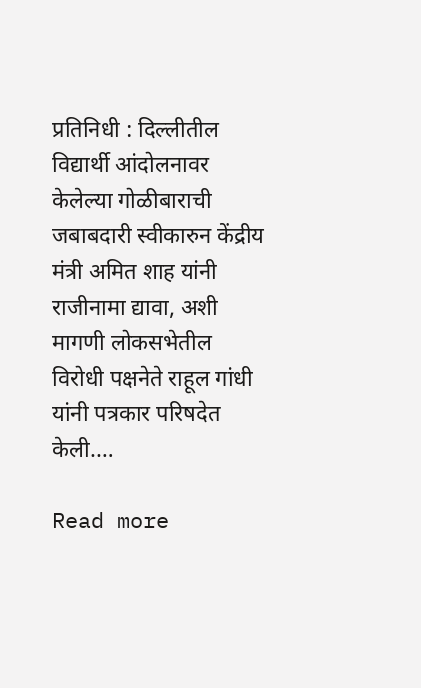प्रतिनिधी : दिल्लीतील विद्यार्थी आंदोलनावर केलेल्या गोळीबाराची जबाबदारी स्वीकारुन केंद्रीय मंत्री अमित शाह यांनी राजीनामा द्यावा, अशी मागणी लोकसभेतील विरोधी पक्षनेते राहूल गांधी यांनी पत्रकार परिषदेत केली.…

Read more